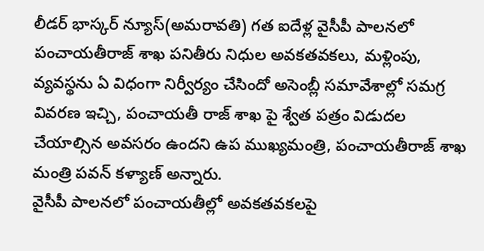లీడర్ భాస్కర్ న్యూస్(అమరావతి) గత ఐదేళ్ల వైసీపీ పాలనలో పంచాయతీరాజ్ శాఖ పనితీరు నిధుల అవకతవకలు, మళ్లింపు, వ్యవస్థను ఏ విధంగా నిర్వీర్యం చేసిందో అసెంబ్లీ సమావేశాల్లో సమగ్ర వివరణ ఇచ్చి, పంచాయతీ రాజ్ శాఖ పై శ్వేత పత్రం విడుదల చేయాల్సిన అవసరం ఉందని ఉప ముఖ్యమంత్రి, పంచాయతీరాజ్ శాఖ మంత్రి పవన్ కళ్యాణ్ అన్నారు.
వైసీపీ పాలనలో పంచాయతీల్లో అవకతవకలపై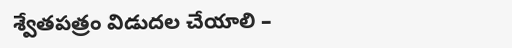శ్వేతపత్రం విడుదల చేయాలి –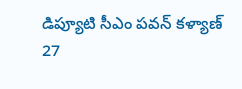డిప్యూటి సీఎం పవన్ కళ్యాణ్
27